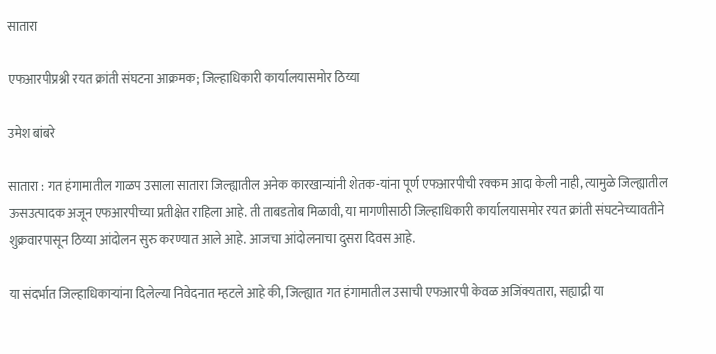सातारा

एफआरपीप्रश्नी रयत क्रांती संघटना आक्रमक; जिल्हाधिकारी कार्यालयासमोर ठिय्या

उमेश बांबरे

सातारा : गत हंगामातील गाळप उसाला सातारा जिल्ह्यातील अनेक कारखान्यांनी शेतक-यांना पूर्ण एफआरपीची रक्कम आदा केली नाही, त्यामुळे जिल्ह्यातील ऊसउत्पादक अजून एफआरपीच्या प्रतीक्षेत राहिला आहे. ती ताबडतोब मिळावी, या मागणीसाठी जिल्हाधिकारी कार्यालयासमोर रयत क्रांती संघटनेच्यावतीने शुक्रवारपासून ठिय्या आंदोलन सुरु करण्यात आले आहे. आजचा आंदोलनाचा दुसरा दिवस आहे.

या संदर्भात जिल्हाधिकाऱ्यांना दिलेल्या निवेदनात म्हटले आहे की, जिल्ह्यात गत हंगामातील उसाची एफआरपी केवळ अजिंक्यतारा, सह्याद्री या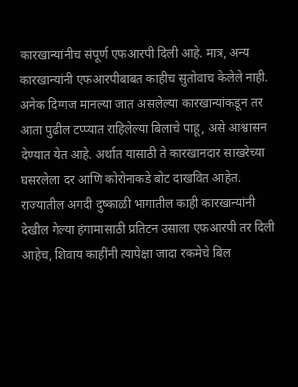कारखान्यांनीच संपूर्ण एफआरपी दिली आहे. मात्र, अन्य कारखान्यांनी एफआरपीबाबत काहीच सुतोवाच केलेले नाही. अनेक दिग्गज मानल्या जात असलेल्या कारखान्यांकडून तर आता पुढील टप्प्यात राहिलेल्या बिलाचे पाहू, असे आश्वासन देण्यात येत आहे. अर्थात यासाठी ते कारखानदार साखरेच्या घसरलेला दर आणि कोरोनाकडे बोट दाखवित आहेत. राज्यातील अगदी दुष्काळी भागातील काही कारखान्यांनी देखील गेल्या हंगामासाठी प्रतिटन उसाला एफआरपी तर दिली आहेच, शिवाय काहींनी त्यापेक्षा जादा रकमेचे बिल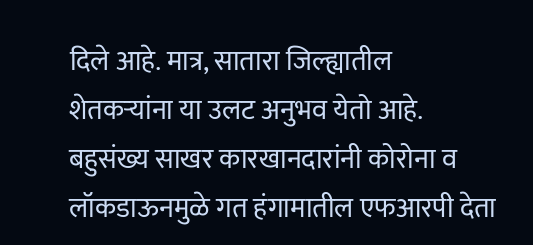दिले आहे. मात्र, सातारा जिल्ह्यातील शेतकर्‍यांना या उलट अनुभव येतो आहे. बहुसंख्य साखर कारखानदारांनी कोरोना व लॉकडाऊनमुळे गत हंगामातील एफआरपी देता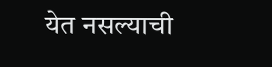येत नसल्याची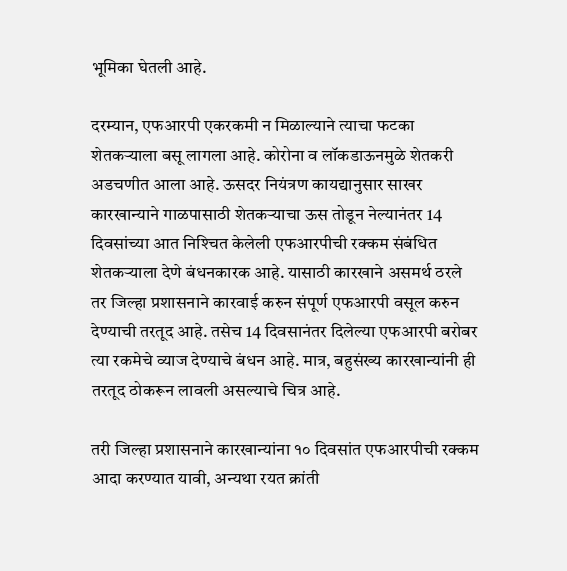भूमिका घेतली आहे.

दरम्यान, एफआरपी एकरकमी न मिळाल्याने त्याचा फटका शेतकर्‍याला बसू लागला आहे. कोरोना व लॉकडाऊनमुळे शेतकरी अडचणीत आला आहे. ऊसदर नियंत्रण कायद्यानुसार साखर कारखान्याने गाळपासाठी शेतकर्‍याचा ऊस तोडून नेल्यानंतर 14 दिवसांच्या आत निश्‍चित केलेली एफआरपीची रक्कम संबंधित शेतकर्‍याला देणे बंधनकारक आहे. यासाठी कारखाने असमर्थ ठरले तर जिल्हा प्रशासनाने कारवाई करुन संपूर्ण एफआरपी वसूल करुन देण्याची तरतूद आहे. तसेच 14 दिवसानंतर दिलेल्या एफआरपी बरोबर त्या रकमेचे व्याज देण्याचे बंधन आहे. मात्र, बहुसंख्य कारखान्यांनी ही तरतूद ठोकरून लावली असल्याचे चित्र आहे.

तरी जिल्हा प्रशासनाने कारखान्यांना १० दिवसांत एफआरपीची रक्कम आदा करण्यात यावी, अन्यथा रयत क्रांती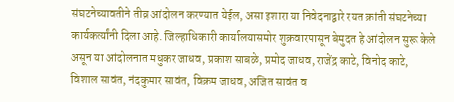संघटनेच्यावतीने तीव्र आंदोलन करण्यात येईल, असा इशारा या निवेदनाद्वारे रयत क्रांती संघटनेच्या कार्यकर्त्यांनी दिला आहे. जिल्हाधिकारी कार्यालयासमोर शुक्रवारपासून बेमुदत हे आंदोलन सुरू केले असून या आंदोलनात मधुकर जाधव, प्रकाश साबळे, प्रमोद जाधव, राजेंद्र काटे, विनोद काटे, विशाल सावंत, नंदकुमार सावंत, विक्रम जाधव, अजित सावंत व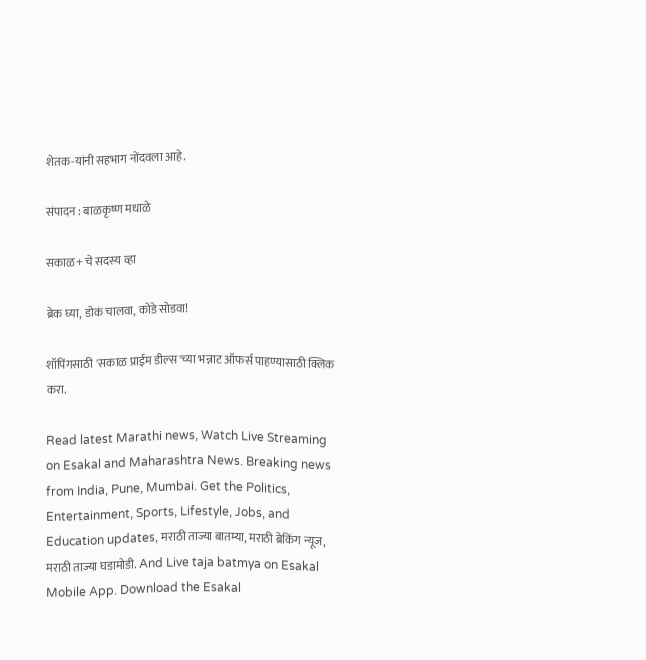शेतक-यांनी सहभाग नोंदवला आहे.

संपादन : बाळकृष्ण मधाळे

सकाळ+ चे सदस्य व्हा

ब्रेक घ्या, डोकं चालवा, कोडे सोडवा!

शॉपिंगसाठी 'सकाळ प्राईम डील्स'च्या भन्नाट ऑफर्स पाहण्यासाठी क्लिक करा.

Read latest Marathi news, Watch Live Streaming on Esakal and Maharashtra News. Breaking news from India, Pune, Mumbai. Get the Politics, Entertainment, Sports, Lifestyle, Jobs, and Education updates, मराठी ताज्या बातम्या, मराठी ब्रेकिंग न्यूज, मराठी ताज्या घडामोडी. And Live taja batmya on Esakal Mobile App. Download the Esakal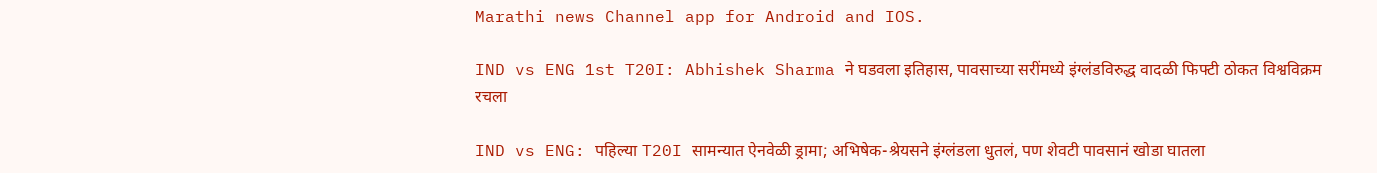Marathi news Channel app for Android and IOS.

IND vs ENG 1st T20I: Abhishek Sharma ने घडवला इतिहास, पावसाच्या सरींमध्ये इंग्लंडविरुद्ध वादळी फिफ्टी ठोकत विश्वविक्रम रचला

IND vs ENG: पहिल्या T20I सामन्यात ऐनवेळी ड्रामा; अभिषेक-श्रेयसने इंग्लंडला धुतलं, पण शेवटी पावसानं खोडा घातला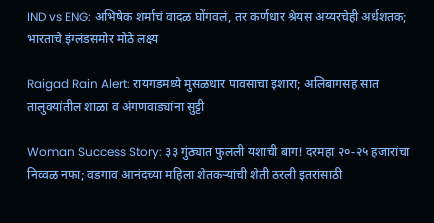IND vs ENG: अभिषेक शर्माचं वादळ घोंगवलं, तर कर्णधार श्रेयस अय्यरचेही अर्धशतक; भारताचे इंग्लंडसमोर मोठे लक्ष्य

Raigad Rain Alert: रायगडमध्ये मुसळधार पावसाचा इशारा; अलिबागसह सात तालुक्यांतील शाळा व अंगणवाड्यांना सुट्टी

Woman Success Story: ३३ गुंठ्यात फुलली यशाची बाग! दरमहा २०-२५ हजारांचा निव्वळ नफा; वडगाव आनंदच्या महिला शेतकऱ्यांची शेती ठरली इतरांसाठी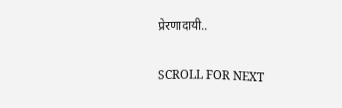प्रेरणादायी..

SCROLL FOR NEXT